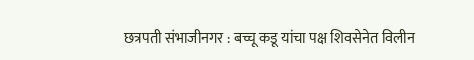छत्रपती संभाजीनगर : बच्चू कडू यांचा पक्ष शिवसेनेत विलीन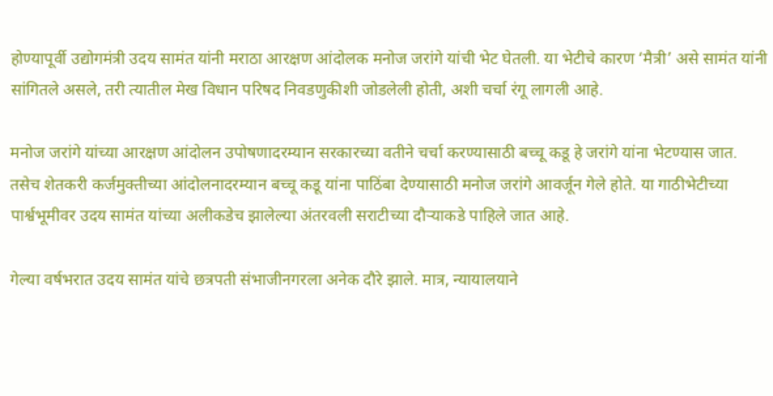होण्यापूर्वी उद्योगमंत्री उदय सामंत यांनी मराठा आरक्षण आंदोलक मनोज जरांगे यांची भेट घेतली. या भेटीचे कारण ‘मैत्री’ असे सामंत यांनी सांगितले असले, तरी त्यातील मेख विधान परिषद निवडणुकीशी जोडलेली होती, अशी चर्चा रंगू लागली आहे.

मनोज जरांगे यांच्या आरक्षण आंदोलन उपोषणादरम्यान सरकारच्या वतीने चर्चा करण्यासाठी बच्चू कडू हे जरांगे यांना भेटण्यास जात. तसेच शेतकरी कर्जमुक्तीच्या आंदोलनादरम्यान बच्चू कडू यांना पाठिंबा देण्यासाठी मनोज जरांगे आवर्जून गेले होते. या गाठीभेटीच्या पार्श्वभूमीवर उदय सामंत यांच्या अलीकडेच झालेल्या अंतरवली सराटीच्या दौऱ्याकडे पाहिले जात आहे.

गेल्या वर्षभरात उदय सामंत यांचे छत्रपती संभाजीनगरला अनेक दौरे झाले. मात्र, न्यायालयाने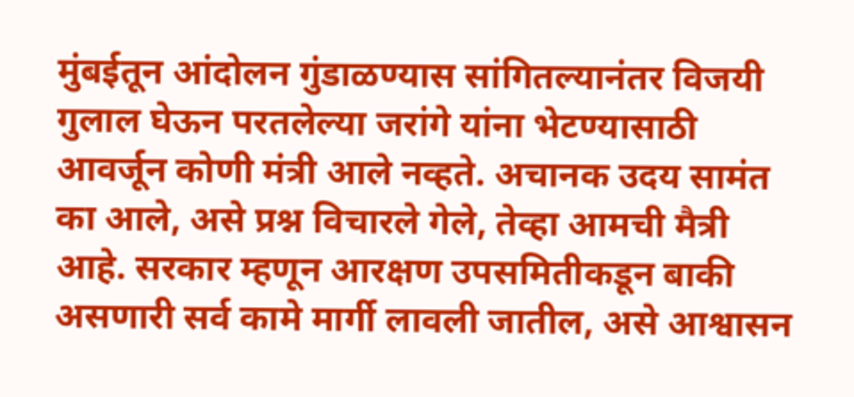मुंबईतून आंदोलन गुंडाळण्यास सांगितल्यानंतर विजयी गुलाल घेऊन परतलेल्या जरांगे यांना भेटण्यासाठी आवर्जून कोणी मंत्री आले नव्हते. अचानक उदय सामंत का आले, असे प्रश्न विचारले गेले, तेव्हा आमची मैत्री आहे. सरकार म्हणून आरक्षण उपसमितीकडून बाकी असणारी सर्व कामे मार्गी लावली जातील, असे आश्वासन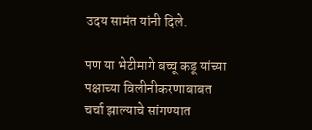उदय सामंत यांनी दिले.

पण या भेटीमागे बच्चू कडू यांच्या पक्षाच्या विलीनीकरणाबाबत चर्चा झाल्याचे सांगण्यात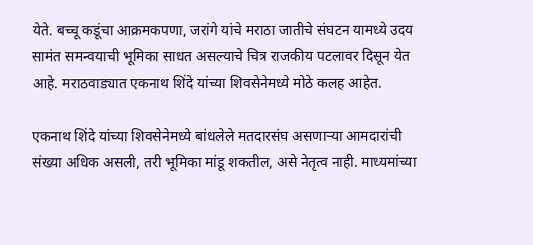येते. बच्चू कडूंचा आक्रमकपणा, जरांगे यांचे मराठा जातीचे संघटन यामध्ये उदय सामंत समन्वयाची भूमिका साधत असल्याचे चित्र राजकीय पटलावर दिसून येत आहे. मराठवाड्यात एकनाथ शिंदे यांच्या शिवसेनेमध्ये मोठे कलह आहेत.

एकनाथ शिंदे यांच्या शिवसेनेमध्ये बांधलेले मतदारसंघ असणाऱ्या आमदारांची संख्या अधिक असली, तरी भूमिका मांडू शकतील, असे नेतृत्व नाही. माध्यमांच्या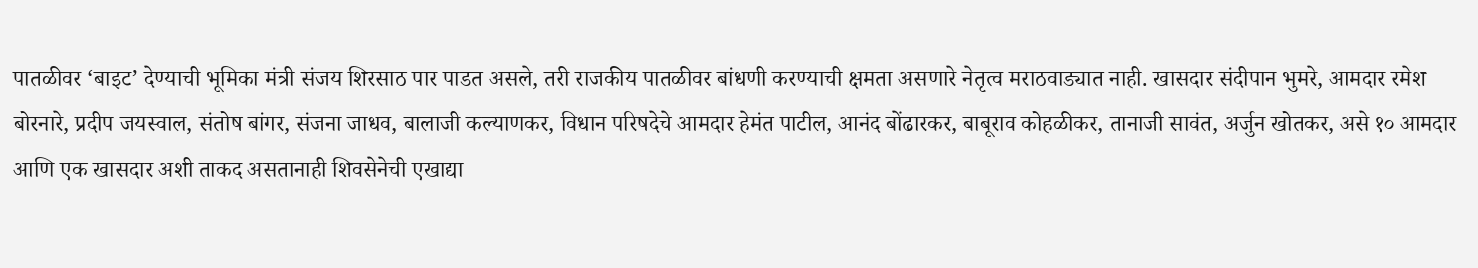पातळीवर ‘बाइट’ देण्याची भूमिका मंत्री संजय शिरसाठ पार पाडत असले, तरी राजकीय पातळीवर बांधणी करण्याची क्षमता असणारे नेतृत्व मराठवाड्यात नाही. खासदार संदीपान भुमरे, आमदार रमेश बोरनारे, प्रदीप जयस्वाल, संतोष बांगर, संजना जाधव, बालाजी कल्याणकर, विधान परिषदेचे आमदार हेमंत पाटील, आनंद बोंढारकर, बाबूराव कोहळीकर, तानाजी सावंत, अर्जुन खोतकर, असे १० आमदार आणि एक खासदार अशी ताकद असतानाही शिवसेनेची एखाद्या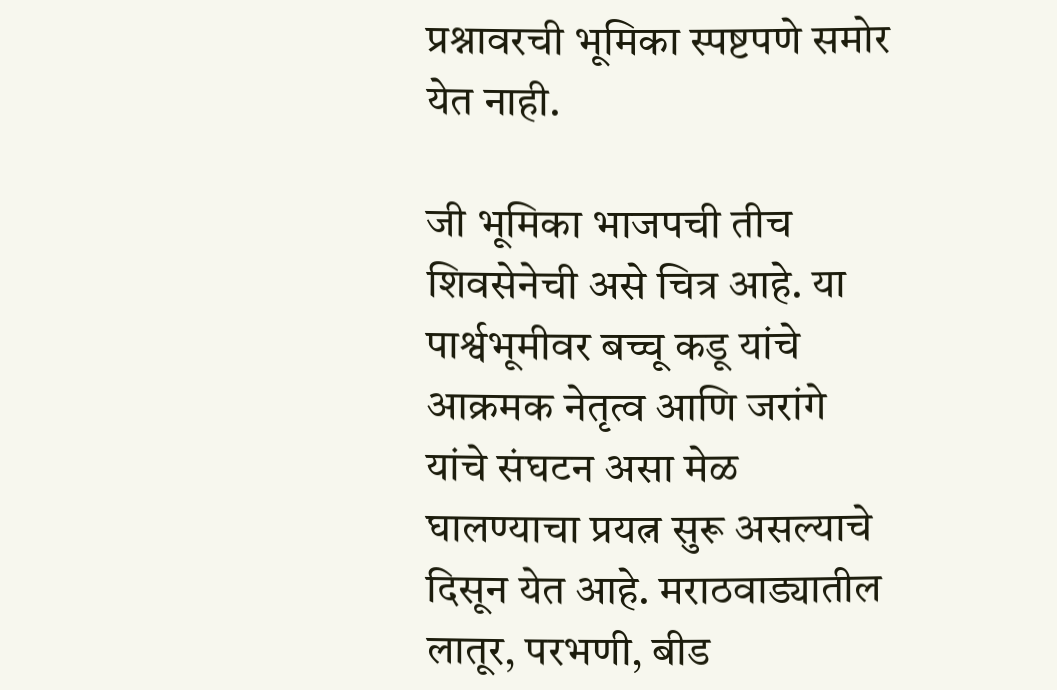प्रश्नावरची भूमिका स्पष्टपणे समोर येत नाही.

जी भूमिका भाजपची तीच शिवसेनेची असे चित्र आहे. या पार्श्वभूमीवर बच्चू कडू यांचे आक्रमक नेतृत्व आणि जरांगे यांचे संघटन असा मेळ घालण्याचा प्रयत्न सुरू असल्याचे दिसून येत आहे. मराठवाड्यातील लातूर, परभणी, बीड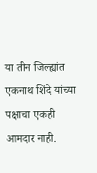या तीन जिल्ह्यांत एकनाथ शिंदे यांच्या पक्षाचा एकही आमदार नाही.